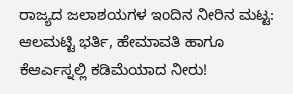ರಾಜ್ಯದ ಜಲಾಶಯಗಳ ಇಂದಿನ ನೀರಿನ ಮಟ್ಟ: ಆಲಮಟ್ಟಿ ಭರ್ತಿ, ಹೇಮಾವತಿ ಹಾಗೂ ಕೆಆರ್ಎಸ್ನಲ್ಲಿ ಕಡಿಮೆಯಾದ ನೀರು!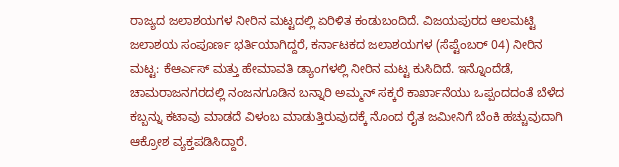ರಾಜ್ಯದ ಜಲಾಶಯಗಳ ನೀರಿನ ಮಟ್ಟದಲ್ಲಿ ಏರಿಳಿತ ಕಂಡುಬಂದಿದೆ. ವಿಜಯಪುರದ ಆಲಮಟ್ಟಿ ಜಲಾಶಯ ಸಂಪೂರ್ಣ ಭರ್ತಿಯಾಗಿದ್ದರೆ, ಕರ್ನಾಟಕದ ಜಲಾಶಯಗಳ (ಸೆಪ್ಟೆಂಬರ್ 04) ನೀರಿನ ಮಟ್ಟ: ಕೆಆರ್ಎಸ್ ಮತ್ತು ಹೇಮಾವತಿ ಡ್ಯಾಂಗಳಲ್ಲಿ ನೀರಿನ ಮಟ್ಟ ಕುಸಿದಿದೆ. ಇನ್ನೊಂದೆಡೆ, ಚಾಮರಾಜನಗರದಲ್ಲಿ ನಂಜನಗೂಡಿನ ಬನ್ನಾರಿ ಅಮ್ಮನ್ ಸಕ್ಕರೆ ಕಾರ್ಖಾನೆಯು ಒಪ್ಪಂದದಂತೆ ಬೆಳೆದ ಕಬ್ಬನ್ನು ಕಟಾವು ಮಾಡದೆ ವಿಳಂಬ ಮಾಡುತ್ತಿರುವುದಕ್ಕೆ ನೊಂದ ರೈತ ಜಮೀನಿಗೆ ಬೆಂಕಿ ಹಚ್ಚುವುದಾಗಿ ಆಕ್ರೋಶ ವ್ಯಕ್ತಪಡಿಸಿದ್ದಾರೆ.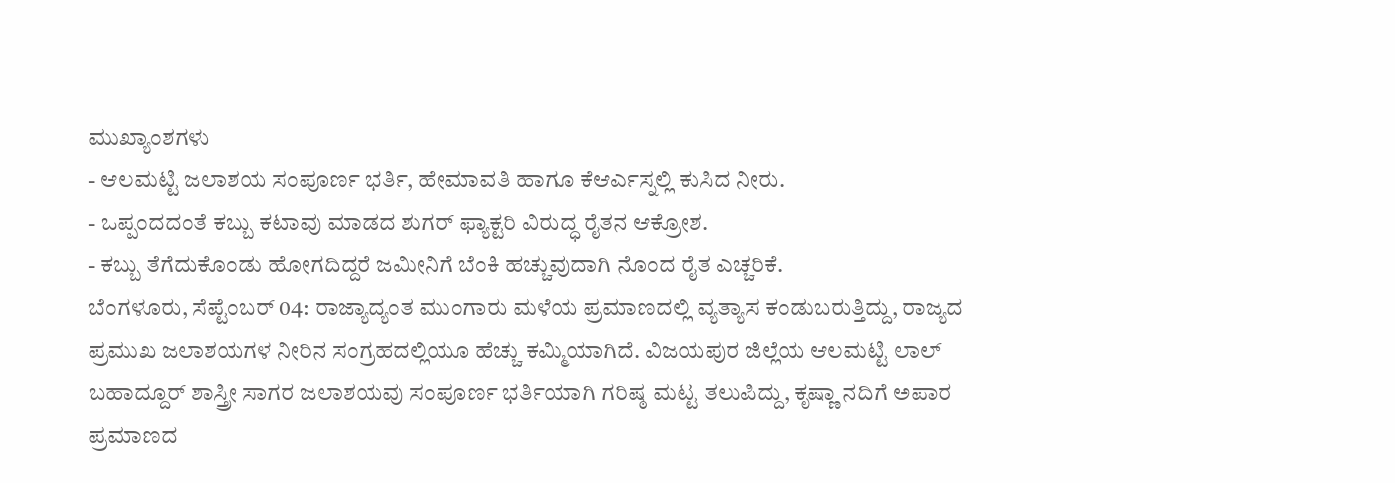ಮುಖ್ಯಾಂಶಗಳು
- ಆಲಮಟ್ಟಿ ಜಲಾಶಯ ಸಂಪೂರ್ಣ ಭರ್ತಿ, ಹೇಮಾವತಿ ಹಾಗೂ ಕೆಆರ್ಎಸ್ನಲ್ಲಿ ಕುಸಿದ ನೀರು.
- ಒಪ್ಪಂದದಂತೆ ಕಬ್ಬು ಕಟಾವು ಮಾಡದ ಶುಗರ್ ಫ್ಯಾಕ್ಟರಿ ವಿರುದ್ಧ ರೈತನ ಆಕ್ರೋಶ.
- ಕಬ್ಬು ತೆಗೆದುಕೊಂಡು ಹೋಗದಿದ್ದರೆ ಜಮೀನಿಗೆ ಬೆಂಕಿ ಹಚ್ಚುವುದಾಗಿ ನೊಂದ ರೈತ ಎಚ್ಚರಿಕೆ.
ಬೆಂಗಳೂರು, ಸೆಪ್ಟೆಂಬರ್ 04: ರಾಜ್ಯಾದ್ಯಂತ ಮುಂಗಾರು ಮಳೆಯ ಪ್ರಮಾಣದಲ್ಲಿ ವ್ಯತ್ಯಾಸ ಕಂಡುಬರುತ್ತಿದ್ದು, ರಾಜ್ಯದ ಪ್ರಮುಖ ಜಲಾಶಯಗಳ ನೀರಿನ ಸಂಗ್ರಹದಲ್ಲಿಯೂ ಹೆಚ್ಚು ಕಮ್ಮಿಯಾಗಿದೆ. ವಿಜಯಪುರ ಜಿಲ್ಲೆಯ ಆಲಮಟ್ಟಿ ಲಾಲ್ ಬಹಾದ್ದೂರ್ ಶಾಸ್ತ್ರೀ ಸಾಗರ ಜಲಾಶಯವು ಸಂಪೂರ್ಣ ಭರ್ತಿಯಾಗಿ ಗರಿಷ್ಠ ಮಟ್ಟ ತಲುಪಿದ್ದು, ಕೃಷ್ಣಾ ನದಿಗೆ ಅಪಾರ ಪ್ರಮಾಣದ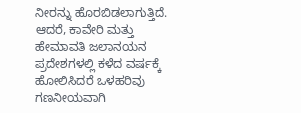ನೀರನ್ನು ಹೊರಬಿಡಲಾಗುತ್ತಿದೆ. ಆದರೆ, ಕಾವೇರಿ ಮತ್ತು ಹೇಮಾವತಿ ಜಲಾನಯನ ಪ್ರದೇಶಗಳಲ್ಲಿ ಕಳೆದ ವರ್ಷಕ್ಕೆ ಹೋಲಿಸಿದರೆ ಒಳಹರಿವು ಗಣನೀಯವಾಗಿ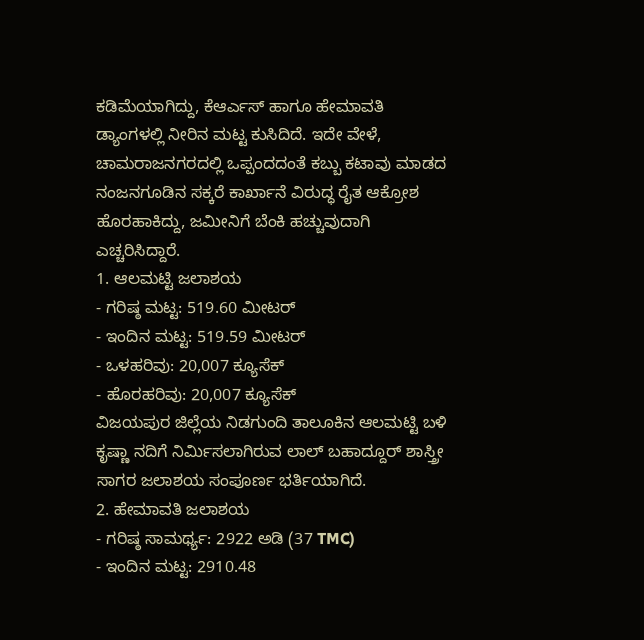ಕಡಿಮೆಯಾಗಿದ್ದು, ಕೆಆರ್ಎಸ್ ಹಾಗೂ ಹೇಮಾವತಿ ಡ್ಯಾಂಗಳಲ್ಲಿ ನೀರಿನ ಮಟ್ಟ ಕುಸಿದಿದೆ. ಇದೇ ವೇಳೆ, ಚಾಮರಾಜನಗರದಲ್ಲಿ ಒಪ್ಪಂದದಂತೆ ಕಬ್ಬು ಕಟಾವು ಮಾಡದ ನಂಜನಗೂಡಿನ ಸಕ್ಕರೆ ಕಾರ್ಖಾನೆ ವಿರುದ್ಧ ರೈತ ಆಕ್ರೋಶ ಹೊರಹಾಕಿದ್ದು, ಜಮೀನಿಗೆ ಬೆಂಕಿ ಹಚ್ಚುವುದಾಗಿ ಎಚ್ಚರಿಸಿದ್ದಾರೆ.
1. ಆಲಮಟ್ಟಿ ಜಲಾಶಯ
- ಗರಿಷ್ಠ ಮಟ್ಟ: 519.60 ಮೀಟರ್
- ಇಂದಿನ ಮಟ್ಟ: 519.59 ಮೀಟರ್
- ಒಳಹರಿವು: 20,007 ಕ್ಯೂಸೆಕ್
- ಹೊರಹರಿವು: 20,007 ಕ್ಯೂಸೆಕ್
ವಿಜಯಪುರ ಜಿಲ್ಲೆಯ ನಿಡಗುಂದಿ ತಾಲೂಕಿನ ಆಲಮಟ್ಟಿ ಬಳಿ ಕೃಷ್ಣಾ ನದಿಗೆ ನಿರ್ಮಿಸಲಾಗಿರುವ ಲಾಲ್ ಬಹಾದ್ದೂರ್ ಶಾಸ್ತ್ರೀ ಸಾಗರ ಜಲಾಶಯ ಸಂಪೂರ್ಣ ಭರ್ತಿಯಾಗಿದೆ.
2. ಹೇಮಾವತಿ ಜಲಾಶಯ
- ಗರಿಷ್ಠ ಸಾಮರ್ಥ್ಯ: 2922 ಅಡಿ (37 TMC)
- ಇಂದಿನ ಮಟ್ಟ: 2910.48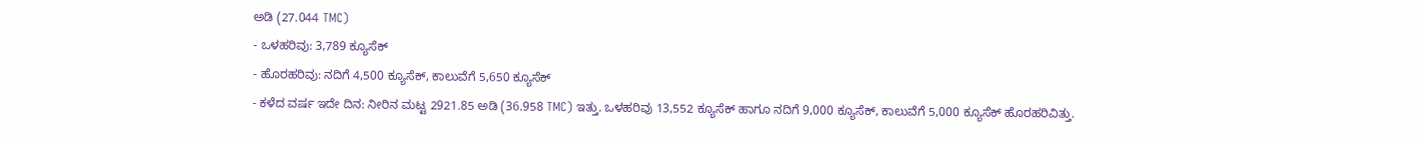ಅಡಿ (27.044 TMC)
- ಒಳಹರಿವು: 3,789 ಕ್ಯೂಸೆಕ್
- ಹೊರಹರಿವು: ನದಿಗೆ 4,500 ಕ್ಯೂಸೆಕ್, ಕಾಲುವೆಗೆ 5,650 ಕ್ಯೂಸೆಕ್
- ಕಳೆದ ವರ್ಷ ಇದೇ ದಿನ: ನೀರಿನ ಮಟ್ಟ 2921.85 ಅಡಿ (36.958 TMC) ಇತ್ತು. ಒಳಹರಿವು 13,552 ಕ್ಯೂಸೆಕ್ ಹಾಗೂ ನದಿಗೆ 9,000 ಕ್ಯೂಸೆಕ್, ಕಾಲುವೆಗೆ 5,000 ಕ್ಯೂಸೆಕ್ ಹೊರಹರಿವಿತ್ತು.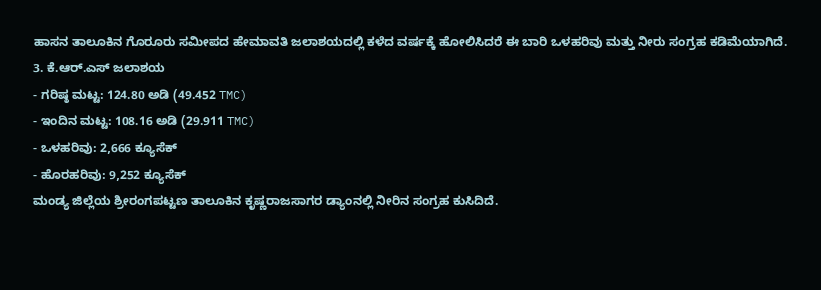ಹಾಸನ ತಾಲೂಕಿನ ಗೊರೂರು ಸಮೀಪದ ಹೇಮಾವತಿ ಜಲಾಶಯದಲ್ಲಿ ಕಳೆದ ವರ್ಷಕ್ಕೆ ಹೋಲಿಸಿದರೆ ಈ ಬಾರಿ ಒಳಹರಿವು ಮತ್ತು ನೀರು ಸಂಗ್ರಹ ಕಡಿಮೆಯಾಗಿದೆ.
3. ಕೆ.ಆರ್.ಎಸ್ ಜಲಾಶಯ
- ಗರಿಷ್ಠ ಮಟ್ಟ: 124.80 ಅಡಿ (49.452 TMC)
- ಇಂದಿನ ಮಟ್ಟ: 108.16 ಅಡಿ (29.911 TMC)
- ಒಳಹರಿವು: 2,666 ಕ್ಯೂಸೆಕ್
- ಹೊರಹರಿವು: 9,252 ಕ್ಯೂಸೆಕ್
ಮಂಡ್ಯ ಜಿಲ್ಲೆಯ ಶ್ರೀರಂಗಪಟ್ಟಣ ತಾಲೂಕಿನ ಕೃಷ್ಣರಾಜಸಾಗರ ಡ್ಯಾಂನಲ್ಲಿ ನೀರಿನ ಸಂಗ್ರಹ ಕುಸಿದಿದೆ.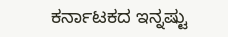ಕರ್ನಾಟಕದ ಇನ್ನಷ್ಟು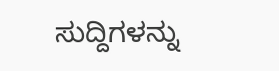ಸುದ್ದಿಗಳನ್ನು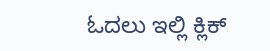ಓದಲು ಇಲ್ಲಿ ಕ್ಲಿಕ್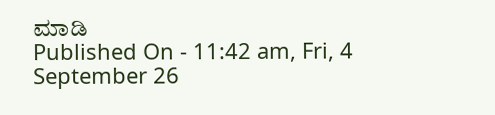ಮಾಡಿ
Published On - 11:42 am, Fri, 4 September 26